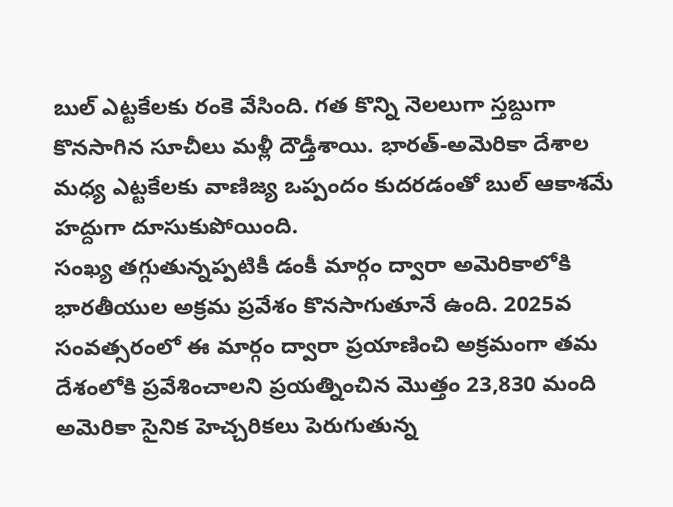బుల్ ఎట్టకేలకు రంకె వేసింది. గత కొన్ని నెలలుగా స్తబ్దుగా కొనసాగిన సూచీలు మళ్లీ దౌడ్తీశాయి. భారత్-అమెరికా దేశాల మధ్య ఎట్టకేలకు వాణిజ్య ఒప్పందం కుదరడంతో బుల్ ఆకాశమే హద్దుగా దూసుకుపోయింది.
సంఖ్య తగ్గుతున్నప్పటికీ డంకీ మార్గం ద్వారా అమెరికాలోకి భారతీయుల అక్రమ ప్రవేశం కొనసాగుతూనే ఉంది. 2025వ సంవత్సరంలో ఈ మార్గం ద్వారా ప్రయాణించి అక్రమంగా తమ దేశంలోకి ప్రవేశించాలని ప్రయత్నించిన మొత్తం 23,830 మంది
అమెరికా సైనిక హెచ్చరికలు పెరుగుతున్న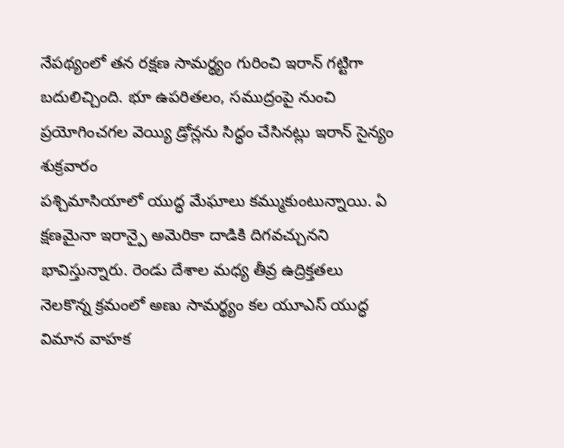నేపథ్యంలో తన రక్షణ సామర్థ్యం గురించి ఇరాన్ గట్టిగా బదులిచ్చింది. భూ ఉపరితలం, సముద్రంపై నుంచి ప్రయోగించగల వెయ్యి డ్రోన్లను సిద్ధం చేసినట్లు ఇరాన్ సైన్యం శుక్రవారం
పశ్చిమాసియాలో యుద్ధ మేఘాలు కమ్ముకుంటున్నాయి. ఏ క్షణమైనా ఇరాన్పై అమెరికా దాడికి దిగవచ్చునని భావిస్తున్నారు. రెండు దేశాల మధ్య తీవ్ర ఉద్రిక్తతలు నెలకొన్న క్రమంలో అణు సామర్థ్యం కల యూఎస్ యుద్ధ విమాన వాహక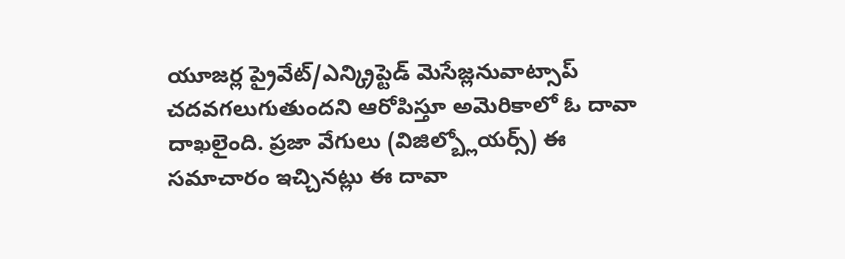యూజర్ల ప్రైవేట్/ఎన్క్రిప్టెడ్ మెసేజ్లనువాట్సాప్ చదవగలుగుతుందని ఆరోపిస్తూ అమెరికాలో ఓ దావా దాఖలైంది. ప్రజా వేగులు (విజిల్బ్లోయర్స్) ఈ సమాచారం ఇచ్చినట్లు ఈ దావా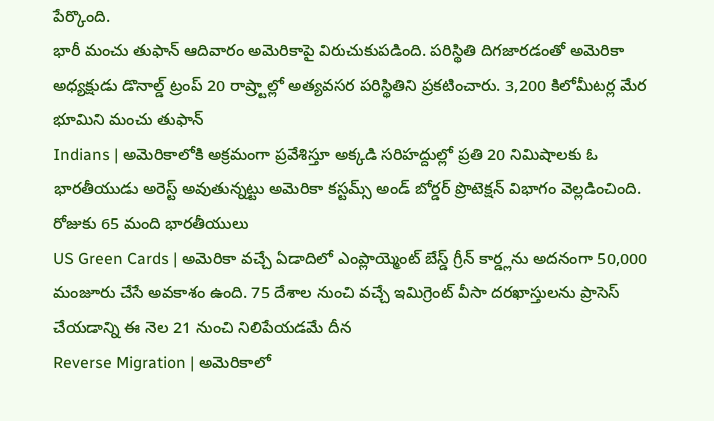పేర్కొంది.
భారీ మంచు తుఫాన్ ఆదివారం అమెరికాపై విరుచుకుపడింది. పరిస్థితి దిగజారడంతో అమెరికా అధ్యక్షుడు డొనాల్డ్ ట్రంప్ 20 రాష్ర్టాల్లో అత్యవసర పరిస్థితిని ప్రకటించారు. 3,200 కిలోమీటర్ల మేర భూమిని మంచు తుఫాన్
Indians | అమెరికాలోకి అక్రమంగా ప్రవేశిస్తూ అక్కడి సరిహద్దుల్లో ప్రతి 20 నిమిషాలకు ఓ భారతీయుడు అరెస్ట్ అవుతున్నట్టు అమెరికా కస్టమ్స్ అండ్ బోర్డర్ ప్రొటెక్షన్ విభాగం వెల్లడించింది. రోజుకు 65 మంది భారతీయులు
US Green Cards | అమెరికా వచ్చే ఏడాదిలో ఎంప్లాయ్మెంట్ బేస్డ్ గ్రీన్ కార్డ్లను అదనంగా 50,000 మంజూరు చేసే అవకాశం ఉంది. 75 దేశాల నుంచి వచ్చే ఇమిగ్రెంట్ వీసా దరఖాస్తులను ప్రాసెస్ చేయడాన్ని ఈ నెల 21 నుంచి నిలిపేయడమే దీన
Reverse Migration | అమెరికాలో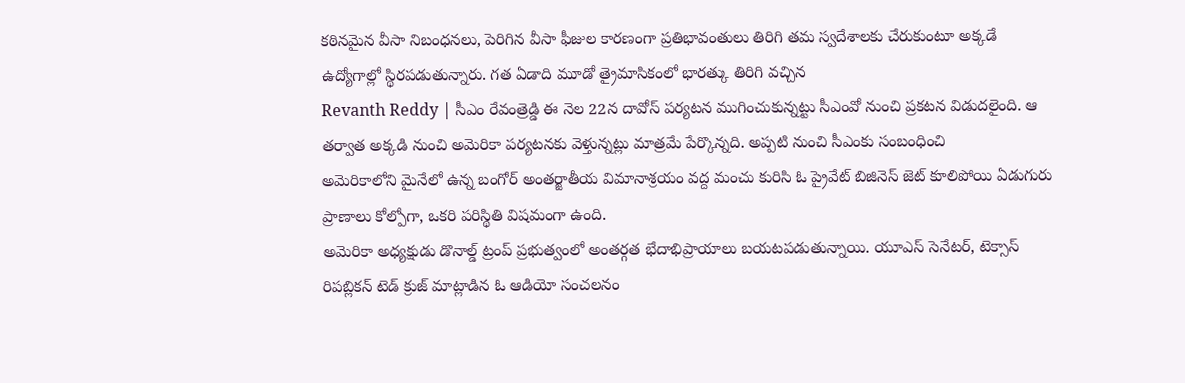కఠినమైన వీసా నిబంధనలు, పెరిగిన వీసా ఫీజుల కారణంగా ప్రతిభావంతులు తిరిగి తమ స్వదేశాలకు చేరుకుంటూ అక్కడే ఉద్యోగాల్లో స్థిరపడుతున్నారు. గత ఏడాది మూడో త్రైమాసికంలో భారత్కు తిరిగి వచ్చిన
Revanth Reddy | సీఎం రేవంత్రెడ్డి ఈ నెల 22న దావోస్ పర్యటన ముగించుకున్నట్టు సీఎంవో నుంచి ప్రకటన విడుదలైంది. ఆ తర్వాత అక్కడి నుంచి అమెరికా పర్యటనకు వెళ్తున్నట్లు మాత్రమే పేర్కొన్నది. అప్పటి నుంచి సీఎంకు సంబంధించి
అమెరికాలోని మైనేలో ఉన్న బంగోర్ అంతర్జాతీయ విమానాశ్రయం వద్ద మంచు కురిసి ఓ ప్రైవేట్ బిజినెస్ జెట్ కూలిపోయి ఏడుగురు ప్రాణాలు కోల్పోగా, ఒకరి పరిస్థితి విషమంగా ఉంది.
అమెరికా అధ్యక్షుడు డొనాల్డ్ ట్రంప్ ప్రభుత్వంలో అంతర్గత భేదాభిప్రాయాలు బయటపడుతున్నాయి. యూఎస్ సెనేటర్, టెక్సాస్ రిపబ్లికన్ టెడ్ క్రుజ్ మాట్లాడిన ఓ ఆడియో సంచలనం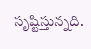సృష్టిస్తున్నది.